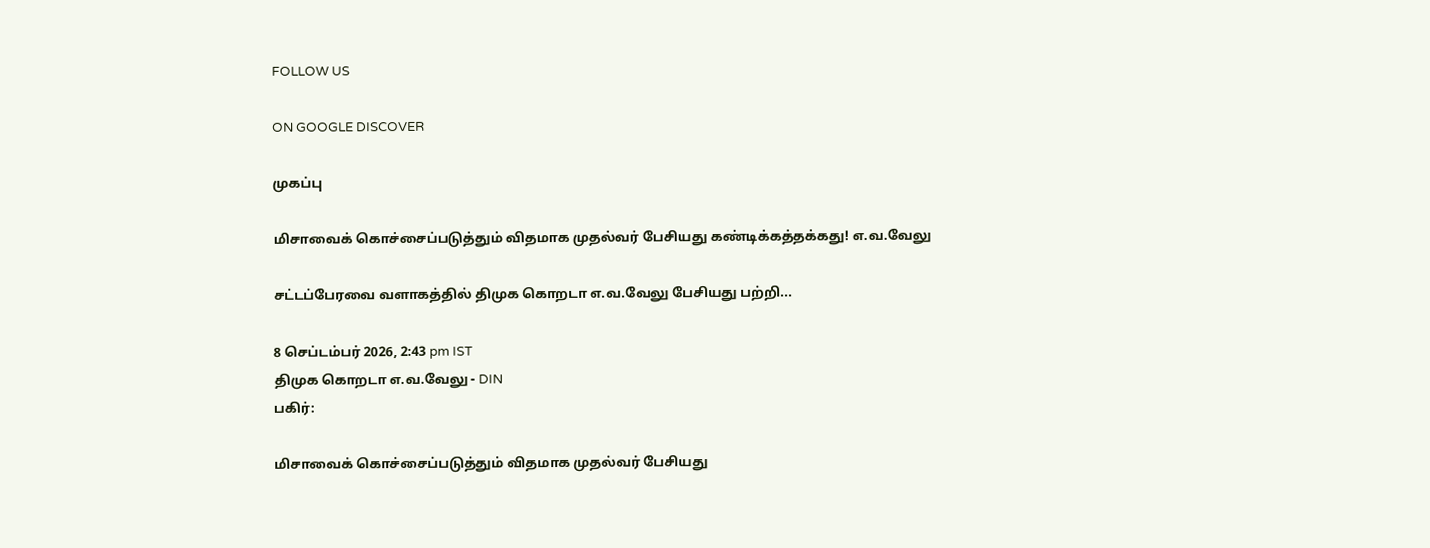FOLLOW US

ON GOOGLE DISCOVER

முகப்பு

மிசாவைக் கொச்சைப்படுத்தும் விதமாக முதல்வர் பேசியது கண்டிக்கத்தக்கது! எ.வ.வேலு

சட்டப்பேரவை வளாகத்தில் திமுக கொறடா எ.வ.வேலு பேசியது பற்றி...

8 செப்டம்பர் 2026, 2:43 pm IST
திமுக கொறடா எ.வ.வேலு - DIN
பகிர்:

மிசாவைக் கொச்சைப்படுத்தும் விதமாக முதல்வர் பேசியது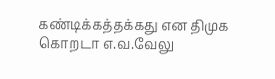கண்டிக்கத்தக்கது என திமுக கொறடா எ.வ.வேலு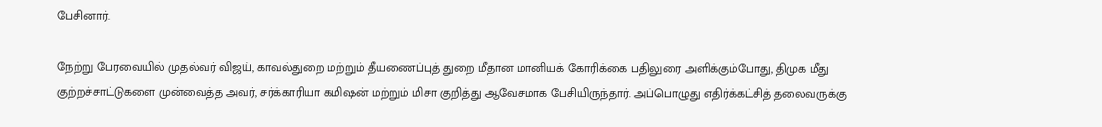பேசினார்.

நேற்று பேரவையில் முதல்வர் விஜய், காவல்துறை மற்றும் தீயணைப்புத் துறை மீதான மானியக் கோரிக்கை பதிலுரை அளிக்கும்போது, திமுக மீது குற்றச்சாட்டுகளை முன்வைத்த அவர், சர்க்காரியா கமிஷன் மற்றும் மிசா குறித்து ஆவேசமாக பேசியிருந்தார். அப்பொழுது எதிர்க்கட்சித் தலைவருக்கு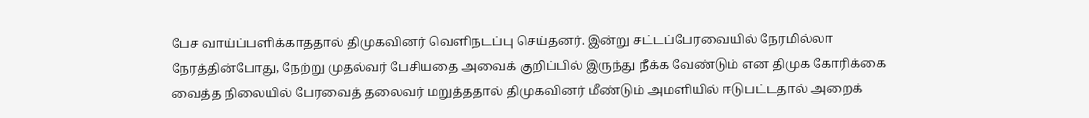பேச வாய்ப்பளிக்காததால் திமுகவினர் வெளிநடப்பு செய்தனர். இன்று சட்டப்பேரவையில் நேரமில்லா நேரத்தின்போது, நேற்று முதல்வர் பேசியதை அவைக் குறிப்பில் இருந்து நீக்க வேண்டும் என திமுக கோரிக்கை வைத்த நிலையில் பேரவைத் தலைவர் மறுத்ததால் திமுகவினர் மீண்டும் அமளியில் ஈடுபட்டதால் அறைக்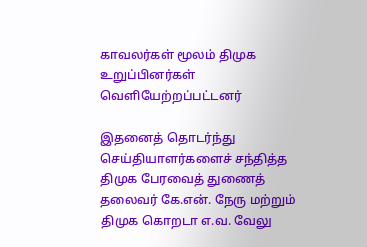காவலர்கள் மூலம் திமுக உறுப்பினர்கள் வெளியேற்றப்பட்டனர்

இதனைத் தொடர்ந்து செய்தியாளர்களைச் சந்தித்த திமுக பேரவைத் துணைத் தலைவர் கே.என். நேரு மற்றும் திமுக கொறடா எ.வ. வேலு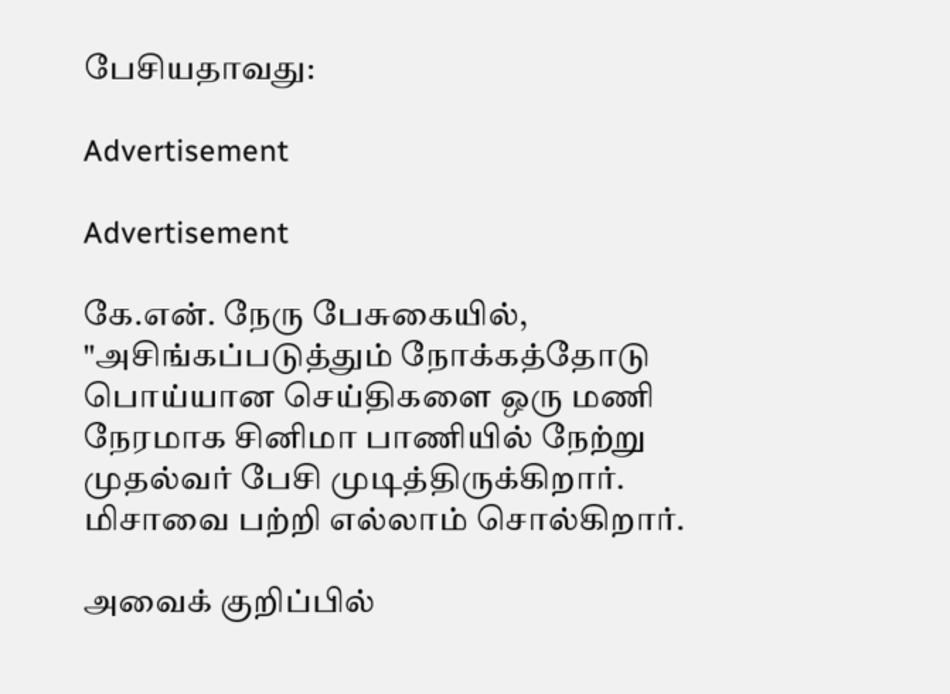பேசியதாவது:

Advertisement

Advertisement

கே.என். நேரு பேசுகையில், "அசிங்கப்படுத்தும் நோக்கத்தோடு பொய்யான செய்திகளை ஒரு மணி நேரமாக சினிமா பாணியில் நேற்று முதல்வர் பேசி முடித்திருக்கிறார். மிசாவை பற்றி எல்லாம் சொல்கிறார்.

அவைக் குறிப்பில்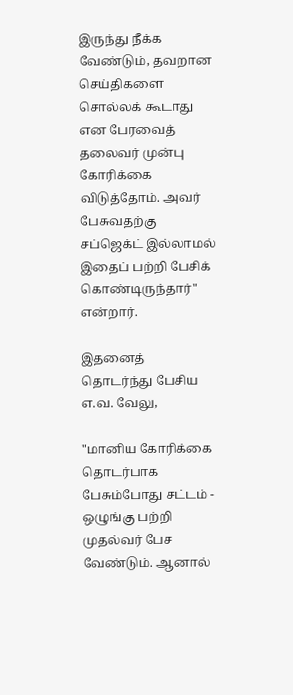இருந்து நீக்க வேண்டும், தவறான செய்திகளை சொல்லக் கூடாது என பேரவைத் தலைவர் முன்பு கோரிக்கை விடுத்தோம். அவர் பேசுவதற்கு சப்ஜெக்ட் இல்லாமல் இதைப் பற்றி பேசிக் கொண்டிருந்தார்" என்றார்.

இதனைத் தொடர்ந்து பேசிய எ.வ. வேலு,

"மானிய கோரிக்கை தொடர்பாக பேசும்போது சட்டம் - ஒழுங்கு பற்றி முதல்வர் பேச வேண்டும். ஆனால்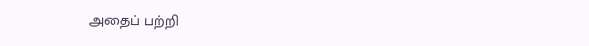அதைப் பற்றி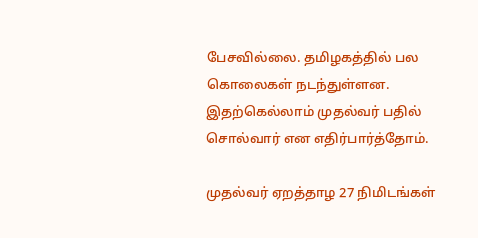பேசவில்லை. தமிழகத்தில் பல கொலைகள் நடந்துள்ளன. இதற்கெல்லாம் முதல்வர் பதில் சொல்வார் என எதிர்பார்த்தோம்.

முதல்வர் ஏறத்தாழ 27 நிமிடங்கள்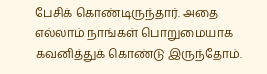பேசிக் கொண்டிருந்தார். அதை எல்லாம் நாங்கள் பொறுமையாக கவனித்துக் கொண்டு இருந்தோம்.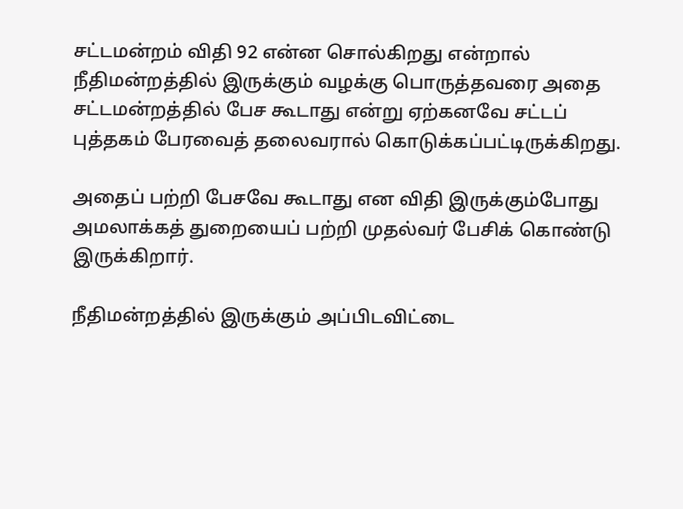சட்டமன்றம் விதி 92 என்ன சொல்கிறது என்றால் நீதிமன்றத்தில் இருக்கும் வழக்கு பொருத்தவரை அதை சட்டமன்றத்தில் பேச கூடாது என்று ஏற்கனவே சட்டப் புத்தகம் பேரவைத் தலைவரால் கொடுக்கப்பட்டிருக்கிறது.

அதைப் பற்றி பேசவே கூடாது என விதி இருக்கும்போது அமலாக்கத் துறையைப் பற்றி முதல்வர் பேசிக் கொண்டு இருக்கிறார்.

நீதிமன்றத்தில் இருக்கும் அப்பிடவிட்டை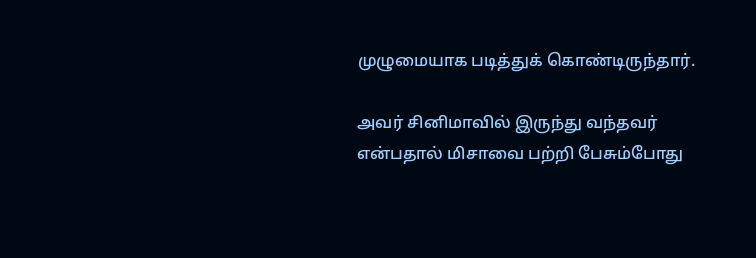முழுமையாக படித்துக் கொண்டிருந்தார்.

அவர் சினிமாவில் இருந்து வந்தவர் என்பதால் மிசாவை பற்றி பேசும்போது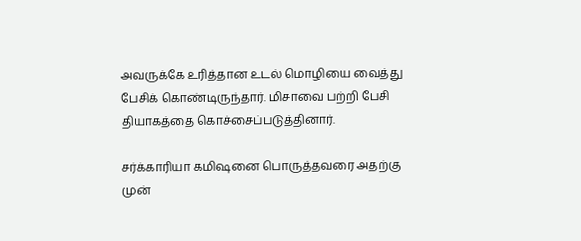அவருக்கே உரித்தான உடல் மொழியை வைத்து பேசிக் கொண்டிருந்தார். மிசாவை பற்றி பேசி தியாகத்தை கொச்சைப்படுத்தினார்.

சர்க்காரியா கமிஷனை பொருத்தவரை அதற்கு முன்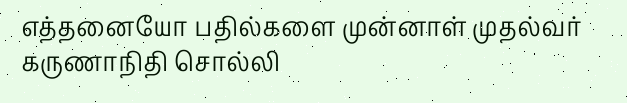எத்தனையோ பதில்களை முன்னாள் முதல்வர் கருணாநிதி சொல்லி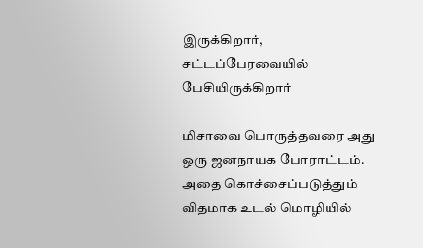இருக்கிறார், சட்டப்பேரவையில் பேசியிருக்கிறார்

மிசாவை பொருத்தவரை அது ஒரு ஜனநாயக போராட்டம். அதை கொச்சைப்படுத்தும் விதமாக உடல் மொழியில்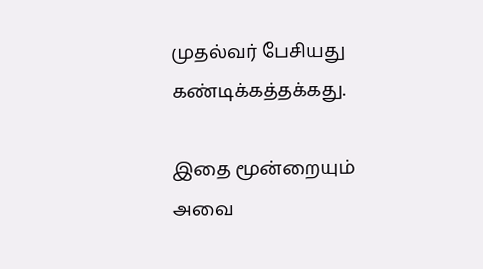முதல்வர் பேசியது கண்டிக்கத்தக்கது.

இதை மூன்றையும் அவை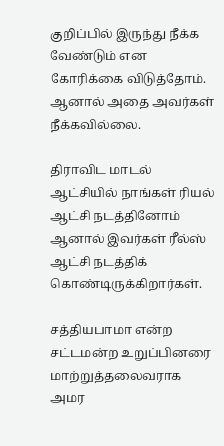குறிப்பில் இருந்து நீக்க வேண்டும் என கோரிக்கை விடுத்தோம். ஆனால் அதை அவர்கள் நீக்கவில்லை.

திராவிட மாடல் ஆட்சியில் நாங்கள் ரியல் ஆட்சி நடத்தினோம் ஆனால் இவர்கள் ரீல்ஸ் ஆட்சி நடத்திக் கொண்டிருக்கிறார்கள்.

சத்தியபாமா என்ற சட்டமன்ற உறுப்பினரை மாற்றுத்தலைவராக அமர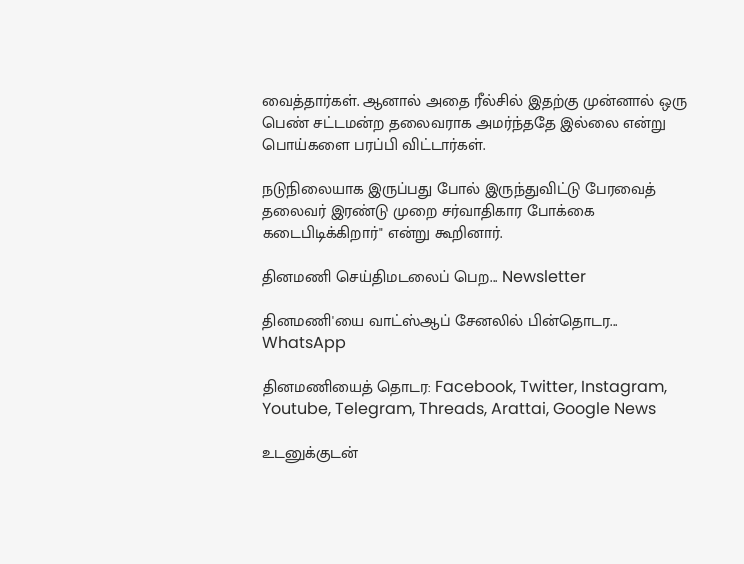வைத்தார்கள். ஆனால் அதை ரீல்சில் இதற்கு முன்னால் ஒரு பெண் சட்டமன்ற தலைவராக அமர்ந்ததே இல்லை என்று பொய்களை பரப்பி விட்டார்கள்.

நடுநிலையாக இருப்பது போல் இருந்துவிட்டு பேரவைத் தலைவர் இரண்டு முறை சர்வாதிகார போக்கை கடைபிடிக்கிறார்" என்று கூறினார்.

தினமணி செய்திமடலைப் பெற... Newsletter

தினமணி'யை வாட்ஸ்ஆப் சேனலில் பின்தொடர... WhatsApp

தினமணியைத் தொடர: Facebook, Twitter, Instagram, Youtube, Telegram, Threads, Arattai, Google News

உடனுக்குடன்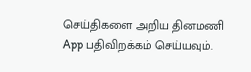செய்திகளை அறிய தினமணி App பதிவிறக்கம் செய்யவும்.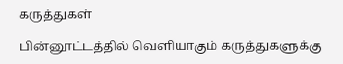கருத்துகள்

பின்னூட்டத்தில் வெளியாகும் கருத்துகளுக்கு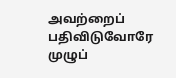அவற்றைப் பதிவிடுவோரே முழுப்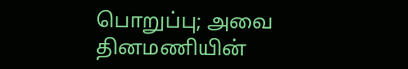பொறுப்பு; அவை தினமணியின்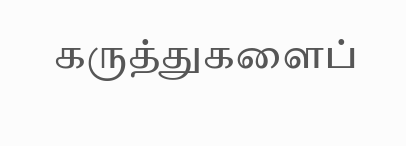கருத்துகளைப்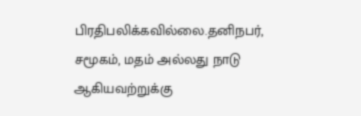பிரதிபலிக்கவில்லை.தனிநபர், சமூகம், மதம் அல்லது நாடு ஆகியவற்றுக்கு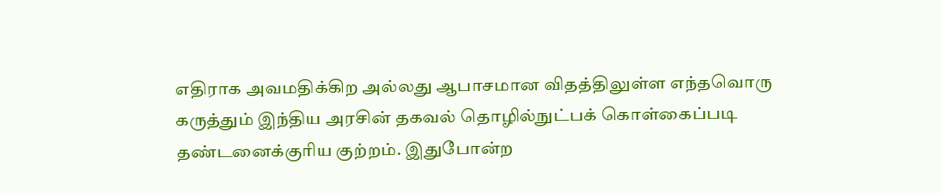எதிராக அவமதிக்கிற அல்லது ஆபாசமான விதத்திலுள்ள எந்தவொரு கருத்தும் இந்திய அரசின் தகவல் தொழில்நுட்பக் கொள்கைப்படி தண்டனைக்குரிய குற்றம். இதுபோன்ற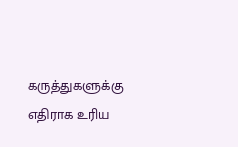கருத்துகளுக்கு எதிராக உரிய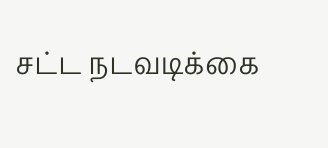சட்ட நடவடிக்கை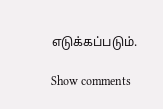எடுக்கப்படும்.

Show comments